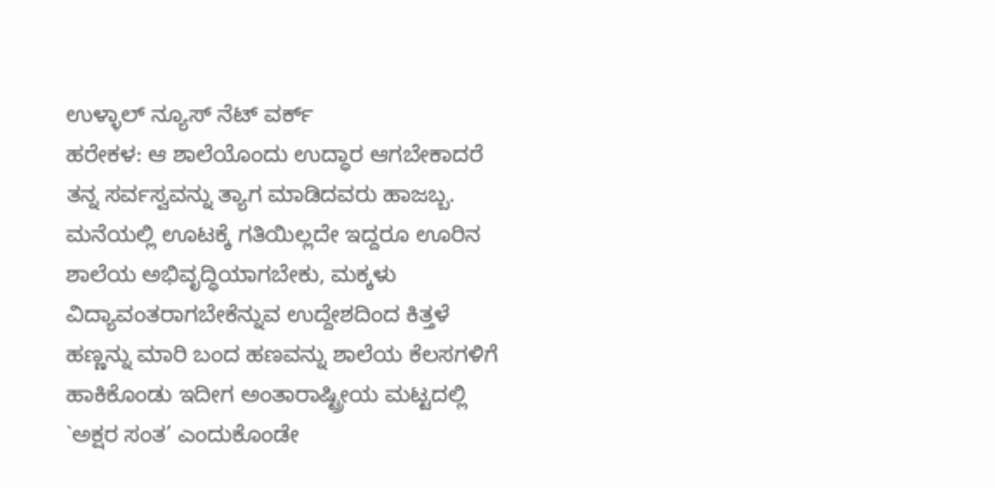ಉಳ್ಳಾಲ್ ನ್ಯೂಸ್ ನೆಟ್ ವರ್ಕ್
ಹರೇಕಳ: ಆ ಶಾಲೆಯೊಂದು ಉದ್ಧಾರ ಆಗಬೇಕಾದರೆ ತನ್ನ ಸರ್ವಸ್ವವನ್ನು ತ್ಯಾಗ ಮಾಡಿದವರು ಹಾಜಬ್ಬ. ಮನೆಯಲ್ಲಿ ಊಟಕ್ಕೆ ಗತಿಯಿಲ್ಲದೇ ಇದ್ದರೂ ಊರಿನ ಶಾಲೆಯ ಅಭಿವೃದ್ಧಿಯಾಗಬೇಕು, ಮಕ್ಕಳು ವಿದ್ಯಾವಂತರಾಗಬೇಕೆನ್ನುವ ಉದ್ದೇಶದಿಂದ ಕಿತ್ತಳೆ ಹಣ್ಣನ್ನು ಮಾರಿ ಬಂದ ಹಣವನ್ನು ಶಾಲೆಯ ಕೆಲಸಗಳಿಗೆ ಹಾಕಿಕೊಂಡು ಇದೀಗ ಅಂತಾರಾಷ್ಟ್ರೀಯ ಮಟ್ಟದಲ್ಲಿ `ಅಕ್ಷರ ಸಂತ’ ಎಂದುಕೊಂಡೇ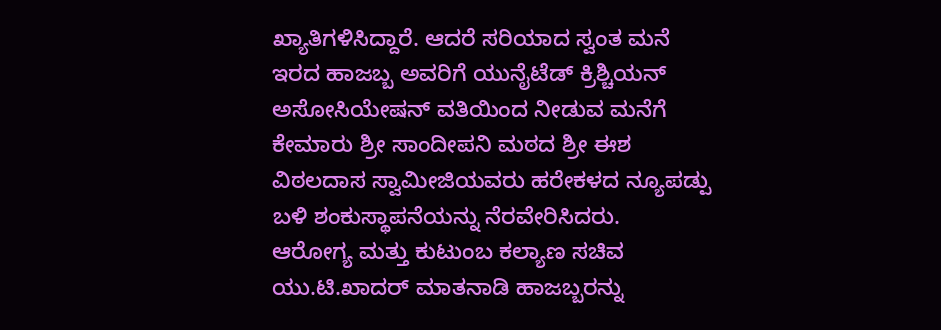ಖ್ಯಾತಿಗಳಿಸಿದ್ದಾರೆ. ಆದರೆ ಸರಿಯಾದ ಸ್ವಂತ ಮನೆ ಇರದ ಹಾಜಬ್ಬ ಅವರಿಗೆ ಯುನೈಟೆಡ್ ಕ್ರಿಶ್ಚಿಯನ್ ಅಸೋಸಿಯೇಷನ್ ವತಿಯಿಂದ ನೀಡುವ ಮನೆಗೆ ಕೇಮಾರು ಶ್ರೀ ಸಾಂದೀಪನಿ ಮಠದ ಶ್ರೀ ಈಶ ವಿಠಲದಾಸ ಸ್ವಾಮೀಜಿಯವರು ಹರೇಕಳದ ನ್ಯೂಪಡ್ಪು ಬಳಿ ಶಂಕುಸ್ಥಾಪನೆಯನ್ನು ನೆರವೇರಿಸಿದರು.
ಆರೋಗ್ಯ ಮತ್ತು ಕುಟುಂಬ ಕಲ್ಯಾಣ ಸಚಿವ ಯು.ಟಿ.ಖಾದರ್ ಮಾತನಾಡಿ ಹಾಜಬ್ಬರನ್ನು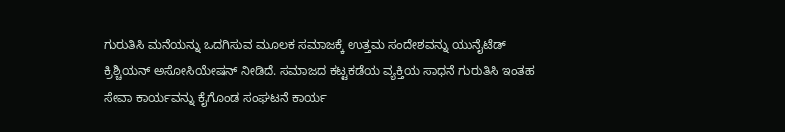ಗುರುತಿಸಿ ಮನೆಯನ್ನು ಒದಗಿಸುವ ಮೂಲಕ ಸಮಾಜಕ್ಕೆ ಉತ್ತಮ ಸಂದೇಶವನ್ನು ಯುನೈಟೆಡ್ ಕ್ರಿಶ್ಚಿಯನ್ ಅಸೋಸಿಯೇಷನ್ ನೀಡಿದೆ. ಸಮಾಜದ ಕಟ್ಟಕಡೆಯ ವ್ಯಕ್ತಿಯ ಸಾಧನೆ ಗುರುತಿಸಿ ಇಂತಹ ಸೇವಾ ಕಾರ್ಯವನ್ನು ಕೈಗೊಂಡ ಸಂಘಟನೆ ಕಾರ್ಯ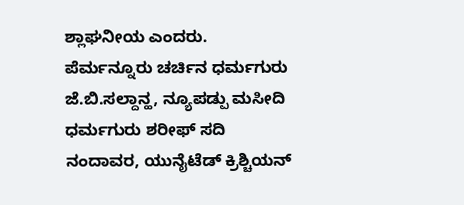ಶ್ಲಾಘನೀಯ ಎಂದರು.
ಪೆರ್ಮನ್ನೂರು ಚರ್ಚಿನ ಧರ್ಮಗುರು ಜೆ.ಬಿ.ಸಲ್ದಾನ್ಹ, ನ್ಯೂಪಡ್ಪು ಮಸೀದಿ ಧರ್ಮಗುರು ಶರೀಫ್ ಸದಿ ನಂದಾವರ, ಯುನೈಟೆಡ್ ಕ್ರಿಶ್ಚಿಯನ್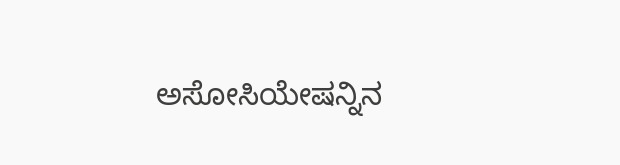ಅಸೋಸಿಯೇಷನ್ನಿನ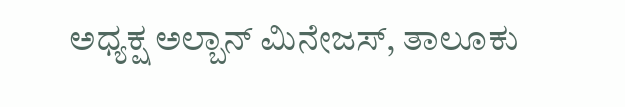ಅಧ್ಯಕ್ಷ ಅಲ್ಬಾನ್ ಮಿನೇಜಸ್, ತಾಲೂಕು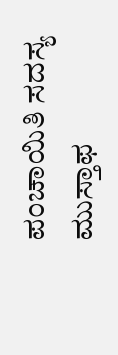ಪಂಚಾಯಿತಿ ಸದಸ್ಯ ಮುಸ್ತಾಫ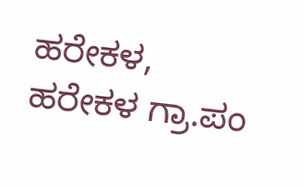ಹರೇಕಳ, ಹರೇಕಳ ಗ್ರಾ.ಪಂ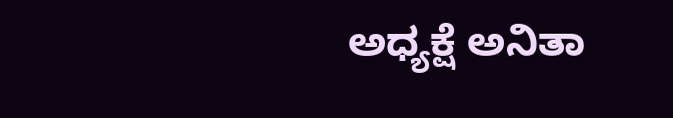ಅಧ್ಯಕ್ಷೆ ಅನಿತಾ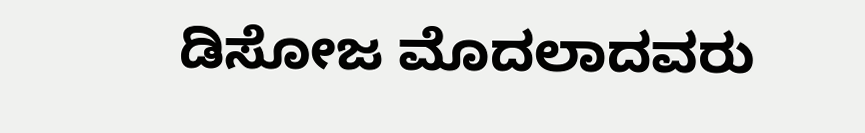ಡಿಸೋಜ ಮೊದಲಾದವರು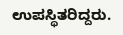ಉಪಸ್ಥಿತರಿದ್ದರು.